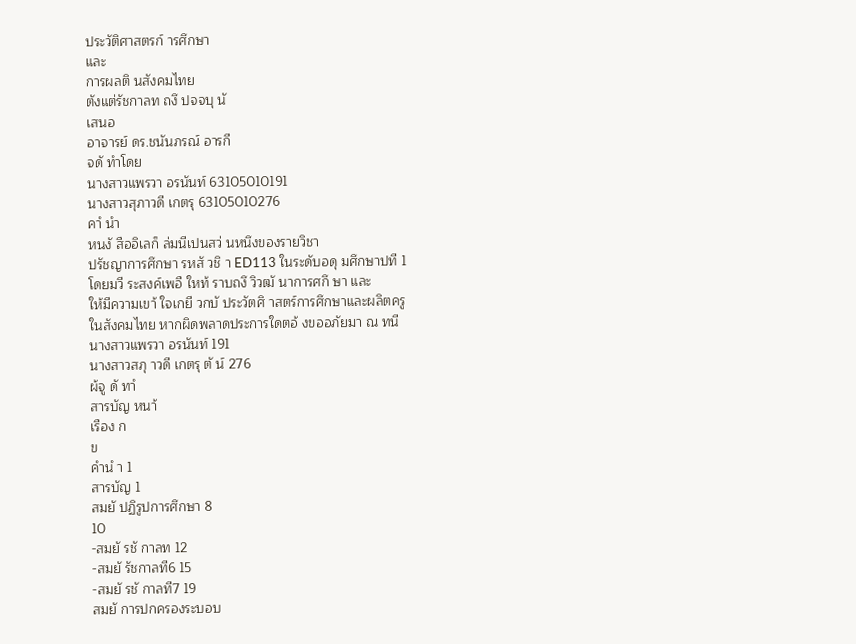ประวัติศาสตรก์ ารศึกษา
และ
การผลติ นสังคมไทย
ตังแต่รัชกาลท ถงึ ปจจบุ นั
เสนอ
อาจารย์ ดร.ชนันภรณ์ อารกี
จดั ทําโดย
นางสาวแพรวา อรนันท์ 63105010191
นางสาวสุภาวดี เกตรุ 63105010276
คาํ นํา
หนงั สืออิเลก็ ล่มนีเปนสว่ นหนึงของรายวิชา
ปรัชญาการศึกษา รหสั วชิ า ED113 ในระดับอดุ มศึกษาปที 1
โดยมวี ระสงค์เพอื ใหท้ ราบถงึ วิวฒั นาการศกึ ษา และ
ให้มีความเขา้ ใจเกยี วกบั ประวัตศิ าสตร์การศึกษาและผลิตครู
ในสังคมไทย หากผิดพลาดประการใดตอ้ งขออภัยมา ณ ทนี
นางสาวแพรวา อรนันท์ 191
นางสาวสภุ าวดี เกตรุ ตั น์ 276
ผ้จู ดั ทาํ
สารบัญ หนา้
เรือง ก
ข
คํานํ า 1
สารบัญ 1
สมยั ปฏิรูปการศึกษา 8
10
-สมยั รชั กาลท 12
-สมยั รัชกาลที6 15
-สมยั รชั กาลที7 19
สมยั การปกครองระบอบ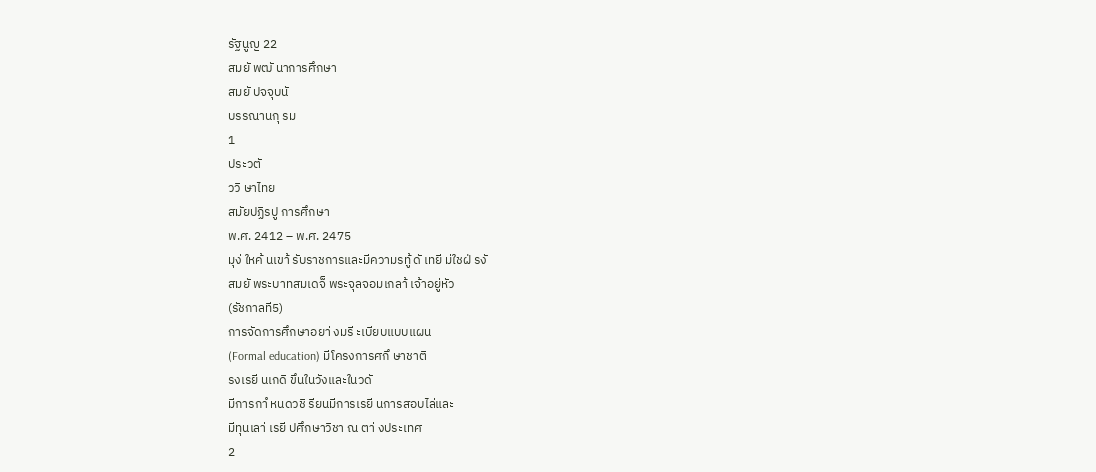รัฐนูญ 22
สมยั พฒั นาการศึกษา
สมยั ปจจุบนั
บรรณานกุ รม
1
ประวตั
ววิ ษาไทย
สมัยปฏิรปู การศึกษา
พ.ศ. 2412 – พ.ศ. 2475
มุง่ ใหค้ นเขา้ รับราชการและมีความรทู้ ดั เทยี ม่ใชฝ่ รงั
สมยั พระบาทสมเดจ็ พระจุลจอมเกลา้ เจ้าอยู่หัว
(รัชกาลที5)
การจัดการศึกษาอยา่ งมรี ะเบียบแบบแผน
(Formal education) มีโครงการศกึ ษาชาติ
รงเรยี นเกดิ ขึนในวังและในวดั
มีการกาํ หนดวชิ รียนมีการเรยี นการสอบไล่และ
มีทุนเลา่ เรยี ปศึกษาวิชา ณ ตา่ งประเทศ
2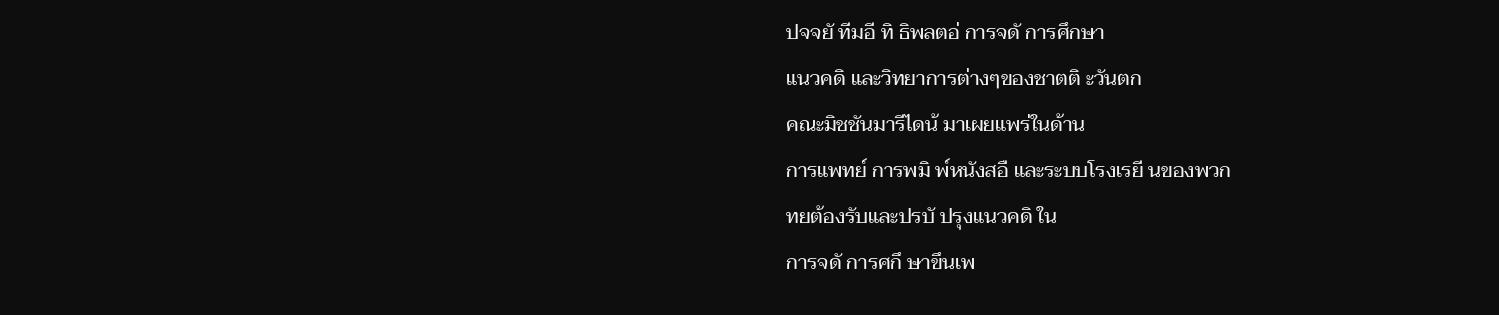ปจจยั ทีมอี ทิ ธิพลตอ่ การจดั การศึกษา
แนวคดิ และวิทยาการต่างๆของชาตติ ะวันตก
คณะมิชชันมารีไดน้ มาเผยแพร่ในด้าน
การแพทย์ การพมิ พ์หนังสอื และระบบโรงเรยี นของพวก
ทยต้องรับและปรบั ปรุงแนวคดิ ใน
การจดั การศกึ ษาขึนเพ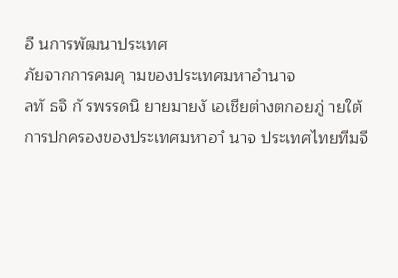อื นการพัฒนาประเทศ
ภัยจากการคมคุ ามของประเทศมหาอํานาจ
ลทั ธจิ กั รพรรดนิ ยายมายงั เอเชียต่างตกอยภู่ ายใต้
การปกครองของประเทศมหาอาํ นาจ ประเทศไทยทีมจี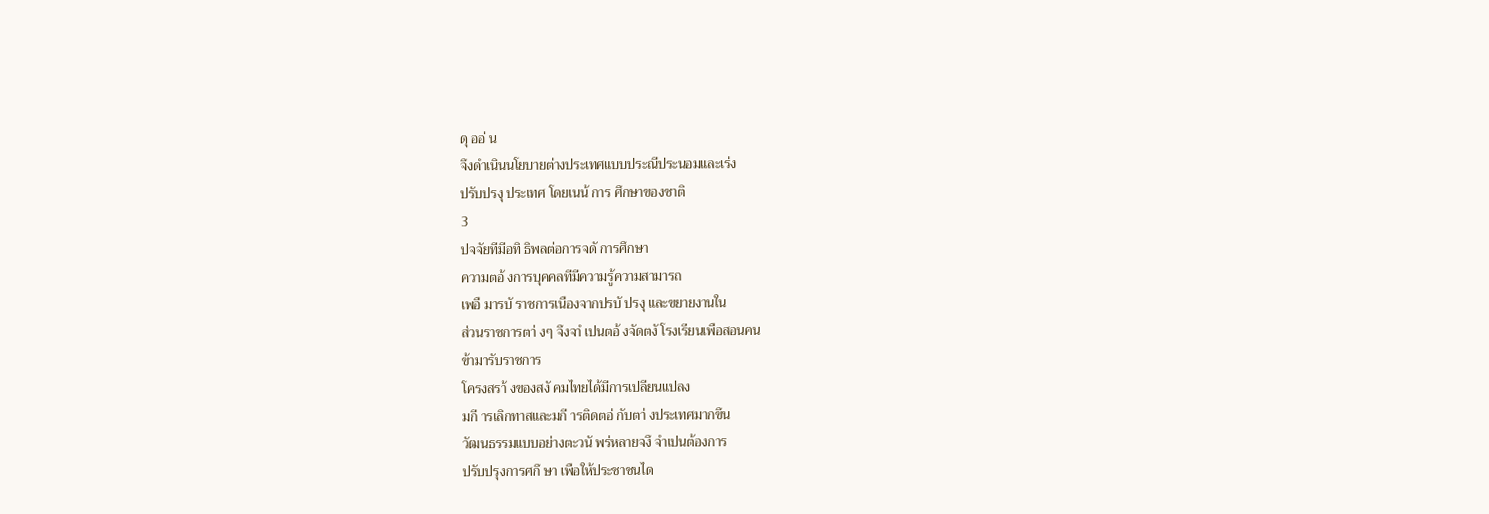ดุ ออ่ น
จึงดําเนินนโยบายต่างประเทศแบบประณีประนอมและเร่ง
ปรับปรงุ ประเทศ โดยเนน้ การ ศึกษาของชาติ
3
ปจจัยทีมีอทิ ธิพลต่อการจดั การศึกษา
ความตอ้ งการบุคคลทีมีความรู้ความสามารถ
เพอื มารบั ราชการเนืองจากปรบั ปรงุ และขยายงานใน
ส่วนราชการตา่ งๆ จึงจาํ เปนตอ้ งจัดตงั โรงเรียนเพือสอนคน
ข้ามารับราชการ
โครงสรา้ งของสงั คมไทยได้มีการเปลียนแปลง
มกี ารเลิกทาสและมกี ารติดตอ่ กับตา่ งประเทศมากขึน
วัฒนธรรมแบบอย่างตะวนั พร่หลายจงึ จําเปนต้องการ
ปรับปรุงการศกึ ษา เพือให้ประชาชนได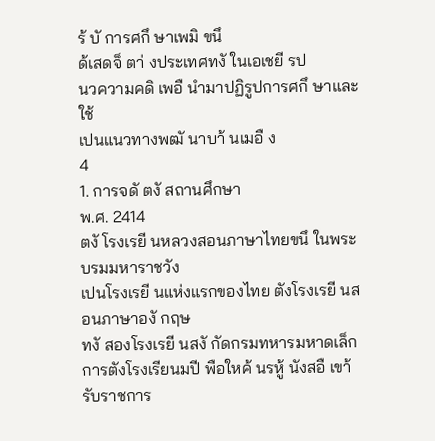ร้ บั การศกึ ษาเพมิ ขนึ
ด้เสดจ็ ตา่ งประเทศทงั ในเอเชยี รป
นวความคดิ เพอื นํามาปฏิรูปการศกึ ษาและใช้
เปนแนวทางพฒั นาบา้ นเมอื ง
4
1. การจดั ตงั สถานศึกษา
พ.ศ. 2414
ตงั โรงเรยี นหลวงสอนภาษาไทยขนึ ในพระบรมมหาราชวัง
เปนโรงเรยี นแห่งแรกของไทย ตังโรงเรยี นสอนภาษาองั กฤษ
ทงั สองโรงเรยี นสงั กัดกรมทหารมหาดเล็ก
การตังโรงเรียนมปี พือใหค้ นรหู้ นังสอื เขา้ รับราชการ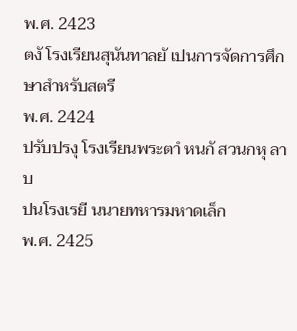พ.ศ. 2423
ตงั โรงเรียนสุนันทาลยั เปนการจัดการศึกษาสําหรับสตรี
พ.ศ. 2424
ปรับปรงุ โรงเรียนพระตาํ หนกั สวนกหุ ลาบ
ปนโรงเรยี นนายทหารมหาดเล็ก
พ.ศ. 2425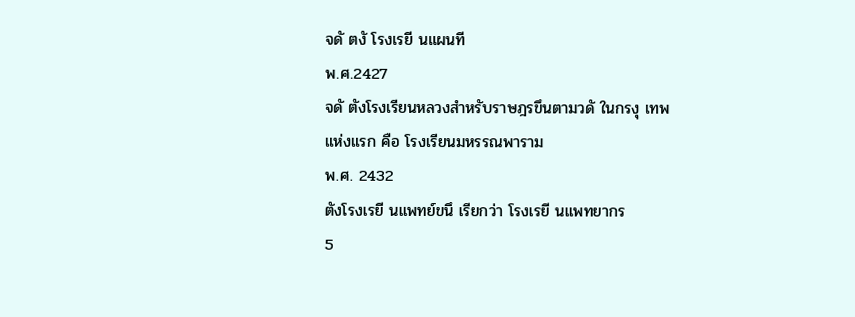จดั ตงั โรงเรยี นแผนที
พ.ศ.2427
จดั ตังโรงเรียนหลวงสําหรับราษฎรขึนตามวดั ในกรงุ เทพ
แห่งแรก คือ โรงเรียนมหรรณพาราม
พ.ศ. 2432
ตังโรงเรยี นแพทย์ขนึ เรียกว่า โรงเรยี นแพทยากร
5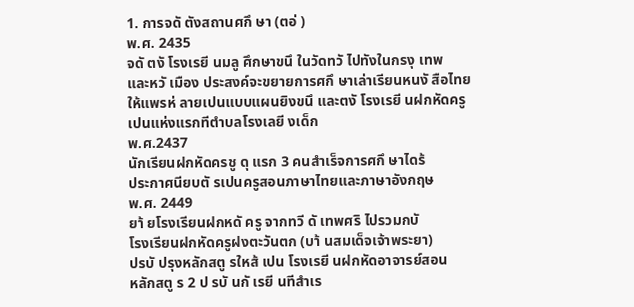1. การจดั ตังสถานศกึ ษา (ตอ่ )
พ.ศ. 2435
จดั ตงั โรงเรยี นมลู ศึกษาขนึ ในวัดทวั ไปทังในกรงุ เทพ
และหวั เมือง ประสงค์จะขยายการศกึ ษาเล่าเรียนหนงั สือไทย
ให้แพรห่ ลายเปนแบบแผนยิงขนึ และตงั โรงเรยี นฝกหัดครู
เปนแห่งแรกทีตําบลโรงเลยี งเด็ก
พ.ศ.2437
นักเรียนฝกหัดครชู ดุ แรก 3 คนสําเร็จการศกึ ษาไดร้
ประกาศนียบตั รเปนครูสอนภาษาไทยและภาษาอังกฤษ
พ.ศ. 2449
ยา้ ยโรงเรียนฝกหดั ครู จากทวี ดั เทพศริ ไปรวมกบั
โรงเรียนฝกหัดครูฝงตะวันตก (บา้ นสมเด็จเจ้าพระยา)
ปรบั ปรุงหลักสตู รใหส้ เปน โรงเรยี นฝกหัดอาจารย์สอน
หลักสตู ร 2 ป รบั นกั เรยี นทีสําเร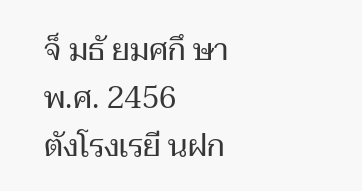จ็ มธั ยมศกึ ษา
พ.ศ. 2456
ตังโรงเรยี นฝก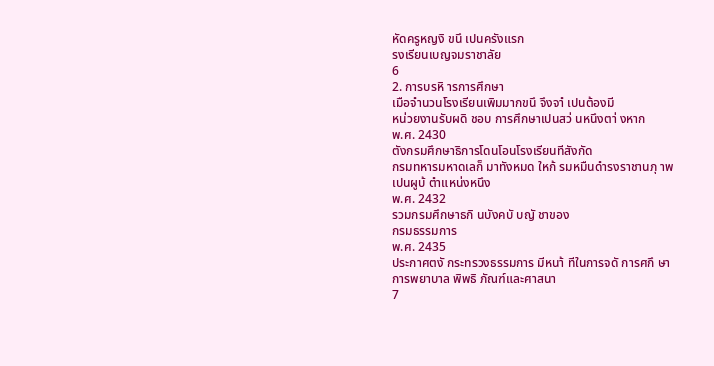หัดครูหญงิ ขนึ เปนครังแรก
รงเรียนเบญจมราชาลัย
6
2. การบรหิ ารการศึกษา
เมือจํานวนโรงเรียนเพิมมากขนึ จึงจาํ เปนต้องมี
หน่วยงานรับผดิ ชอบ การศึกษาเปนสว่ นหนึงตา่ งหาก
พ.ศ. 2430
ตังกรมศึกษาธิการโดนโอนโรงเรียนทีสังกัด
กรมทหารมหาดเลก็ มาทังหมด ใหก้ รมหมืนดํารงราชานภุ าพ
เปนผูบ้ ตําแหน่งหนึง
พ.ศ. 2432
รวมกรมศึกษาธกิ นบังคบั บญั ชาของ
กรมธรรมการ
พ.ศ. 2435
ประกาศตงั กระทรวงธรรมการ มีหนา้ ทีในการจดั การศกึ ษา
การพยาบาล พิพธิ ภัณฑ์และศาสนา
7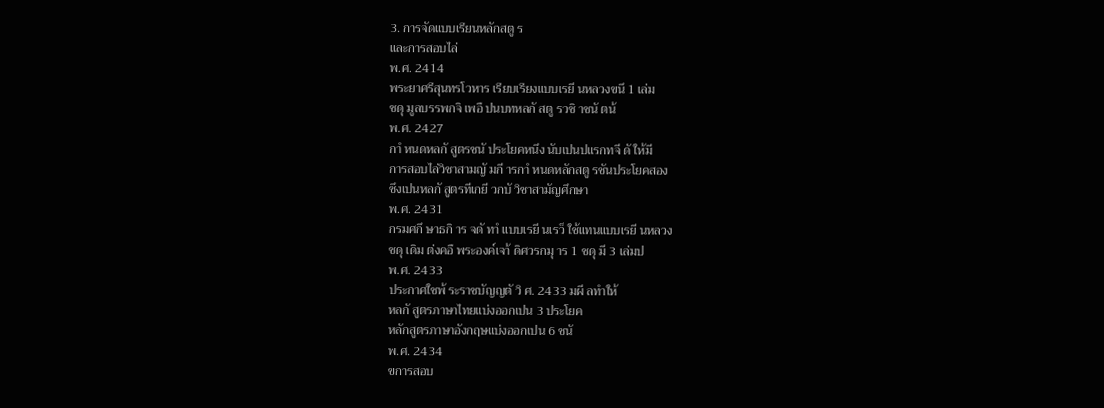3. การจัดแบบเรียนหลักสตู ร
และการสอบไล่
พ.ศ. 2414
พระยาศรีสุนทรโวหาร เรียบเรียงแบบเรยี นหลวงขนึ 1 เล่ม
ชดุ มูลบรรพกจิ เพอื ปนบทหลกั สตู รวชิ าชนั ตน้
พ.ศ. 2427
กาํ หนดหลกั สูตรชนั ประโยคหนึง นับเปนปแรกทจี ดั ให้มี
การสอบไล่วิชาสามญั มกี ารกาํ หนดหลักสตู รชันประโยคสอง
ซึงเปนหลกั สูตรทีเกยี วกบั วิชาสามัญศึกษา
พ.ศ. 2431
กรมศกึ ษาธกิ าร จดั ทาํ แบบเรยี นเรว็ ใช้แทนแบบเรยี นหลวง
ชดุ เดิม ต่งคอื พระองค์เจา้ ดิศวรกมุ าร 1 ชดุ มี 3 เล่มป
พ.ศ. 2433
ประกาศใชพ้ ระราชบัญญตั วิ ศ. 2433 มผี ลทําให้
หลกั สูตรภาษาไทยแบ่งออกเปน 3 ประโยค
หลักสูตรภาษาอังกฤษแบ่งออกเปน 6 ชนั
พ.ศ. 2434
ขการสอบ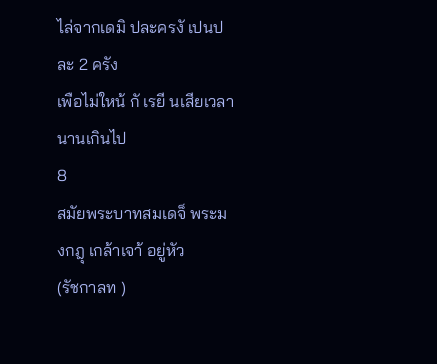ไล่จากเดมิ ปละครงั เปนปละ 2 ครัง
เพือไม่ใหน้ กั เรยี นเสียเวลานานเกินไป
8
สมัยพระบาทสมเดจ็ พระมงกฎุ เกล้าเจา้ อยู่หัว
(รัชกาลท )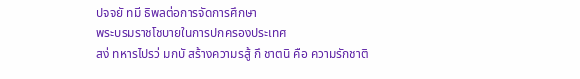ปจจยั ทมี ธิพลต่อการจัดการศึกษา
พระบรมราชโชบายในการปกครองประเทศ
สง่ ทหารไปรว่ มกบั สร้างความรสู้ กึ ชาตนิ คือ ความรักชาติ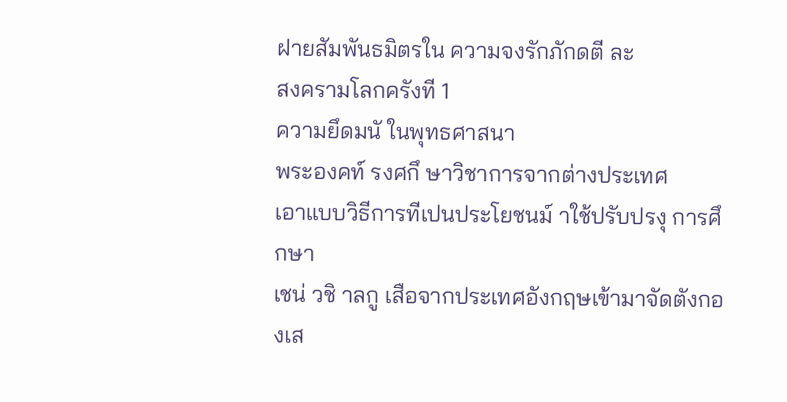ฝายสัมพันธมิตรใน ความจงรักภักดตี ละ
สงครามโลกครังที 1
ความยึดมนั ในพุทธศาสนา
พระองคท์ รงศกึ ษาวิชาการจากต่างประเทศ
เอาแบบวิธีการทีเปนประโยชนม์ าใช้ปรับปรงุ การศึกษา
เชน่ วชิ าลกู เสือจากประเทศอังกฤษเข้ามาจัดตังกองเส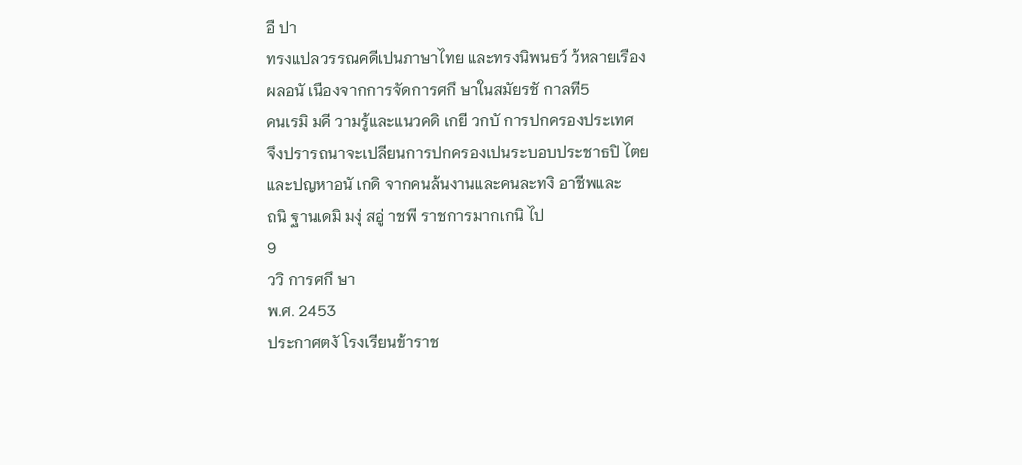อื ปา
ทรงแปลวรรณคดีเปนภาษาไทย และทรงนิพนธว์ ว้หลายเรือง
ผลอนั เนืองจากการจัดการศกึ ษาในสมัยรชั กาลที5
คนเรมิ มคี วามรู้และแนวคดิ เกยี วกบั การปกครองประเทศ
จึงปรารถนาจะเปลียนการปกครองเปนระบอบประชาธปิ ไตย
และปญหาอนั เกดิ จากคนล้นงานและคนละทงิ อาชีพและ
ถนิ ฐานเดมิ มงุ่ สอู่ าชพี ราชการมากเกนิ ไป
9
ววิ การศกึ ษา
พ.ศ. 2453
ประกาศตงั โรงเรียนข้าราช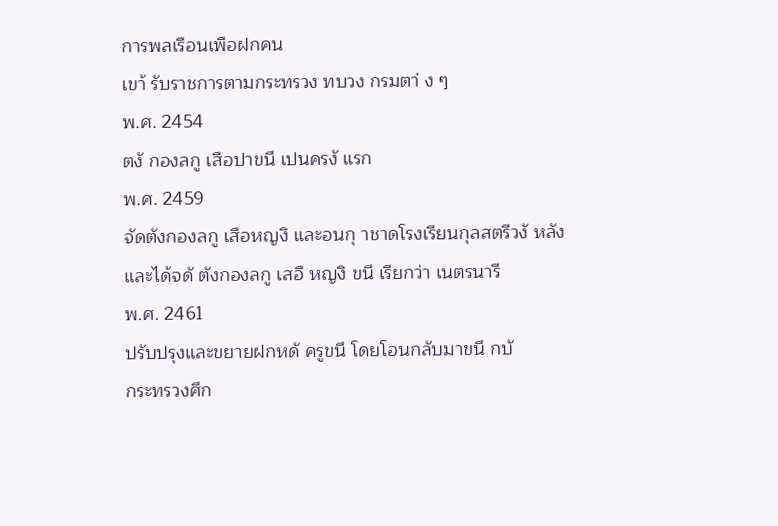การพลเรือนเพือฝกคน
เขา้ รับราชการตามกระทรวง ทบวง กรมตา่ ง ๆ
พ.ศ. 2454
ตงั กองลกู เสือปาขนึ เปนครงั แรก
พ.ศ. 2459
จัดตังกองลกู เสือหญงิ และอนกุ าชาดโรงเรียนกุลสตรีวงั หลัง
และได้จดั ตังกองลกู เสอื หญงิ ขนึ เรียกว่า เนตรนารี
พ.ศ. 2461
ปรับปรุงและขยายฝกหดั ครูขนึ โดยโอนกลับมาขนึ กบั
กระทรวงศึก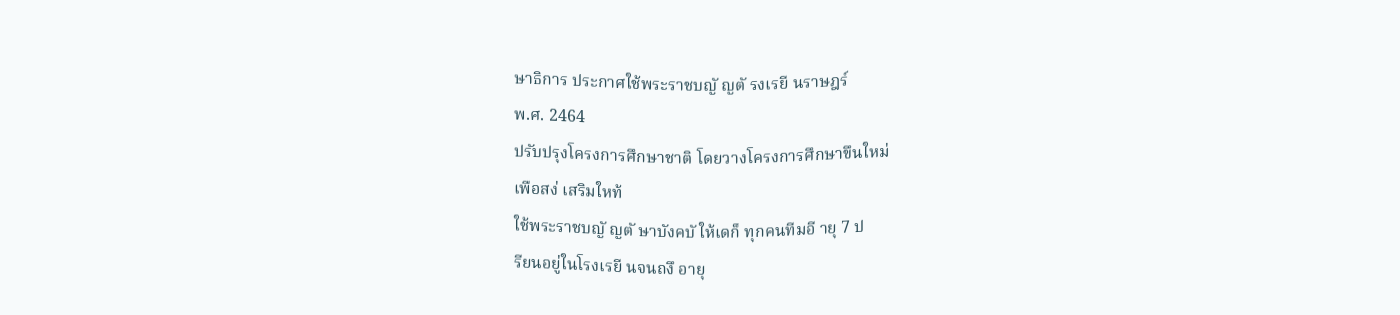ษาธิการ ประกาศใช้พระราชบญั ญตั รงเรยี นราษฎร์
พ.ศ. 2464
ปรับปรุงโครงการศึกษาชาติ โดยวางโครงการศึกษาขึนใหม่
เพือสง่ เสริมใหท้
ใช้พระราชบญั ญตั ษาบังคบั ให้เดก็ ทุกคนทีมอี ายุ 7 ป
รียนอยู่ในโรงเรยี นจนถงึ อายุ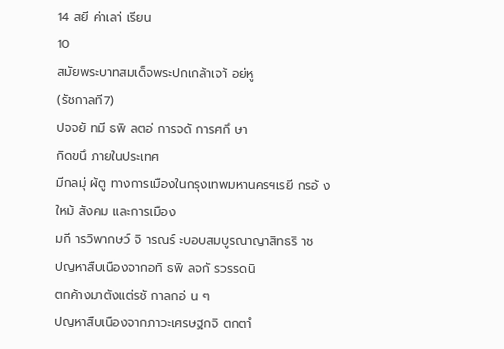14 สยี ค่าเลา่ เรียน
10
สมัยพระบาทสมเด็จพระปกเกล้าเจา้ อย่หู
(รัชกาลที7)
ปจจยั ทมี ธพิ ลตอ่ การจดั การศกึ ษา
กิดขนึ ภายในประเทศ
มีกลมุ่ ผ้ตู ทางการเมืองในกรุงเทพมหานครฯเรยี กรอ้ ง
ใหม้ สังคม และการเมือง
มกี ารวิพากษว์ จิ ารณร์ ะบอบสมบูรณาญาสิทธริ าช
ปญหาสืบเนืองจากอทิ ธพิ ลจกั รวรรดนิ
ตกค้างมาตังแต่รชั กาลกอ่ น ๆ
ปญหาสืบเนืองจากภาวะเศรษฐกจิ ตกตาํ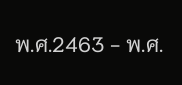พ.ศ.2463 - พ.ศ.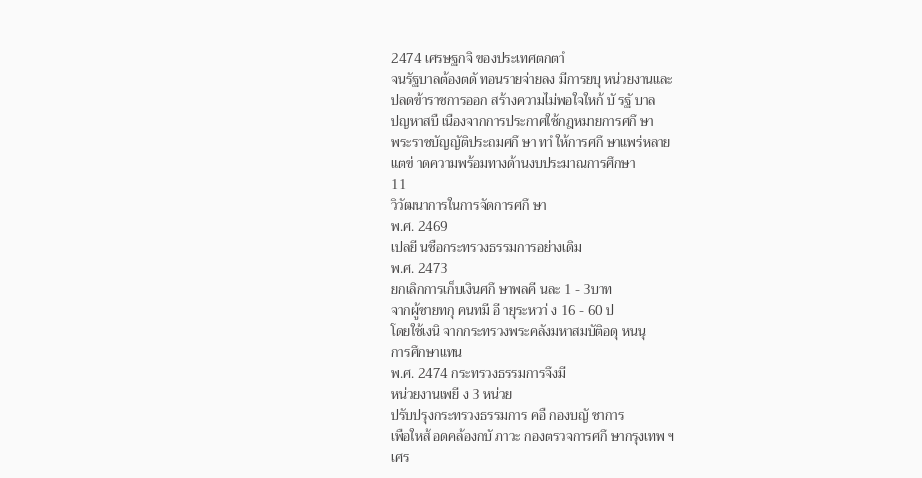2474 เศรษฐกจิ ของประเทศตกตาํ
จนรัฐบาลต้องตดั ทอนรายจ่ายลง มีการยบุ หน่วยงานและ
ปลดข้าราชการออก สร้างความไม่พอใจใหก้ บั รฐั บาล
ปญหาสบื เนืองจากการประกาศใช้กฎหมายการศกึ ษา
พระราชบัญญัติประถมศกึ ษา ทาํ ให้การศกึ ษาแพร่หลาย
แตข่ าดความพร้อมทางด้านงบประมาณการศึกษา
11
วิวัฒนาการในการจัดการศกึ ษา
พ.ศ. 2469
เปลยี นชือกระทรวงธรรมการอย่างเดิม
พ.ศ. 2473
ยกเลิกการเก็บเงินศกึ ษาพลคี นละ 1 - 3บาท
จากผู้ชายทกุ คนทมี อี ายุระหวา่ ง 16 - 60 ป
โดยใช้เงนิ จากกระทรวงพระคลังมหาสมบัติอดุ หนนุ
การศึกษาแทน
พ.ศ. 2474 กระทรวงธรรมการจึงมี
หน่วยงานเพยี ง 3 หน่วย
ปรับปรุงกระทรวงธรรมการ คอื กองบญั ชาการ
เพือใหส้ อดคล้องกบั ภาวะ กองตรวจการศกึ ษากรุงเทพ ฯ
เศร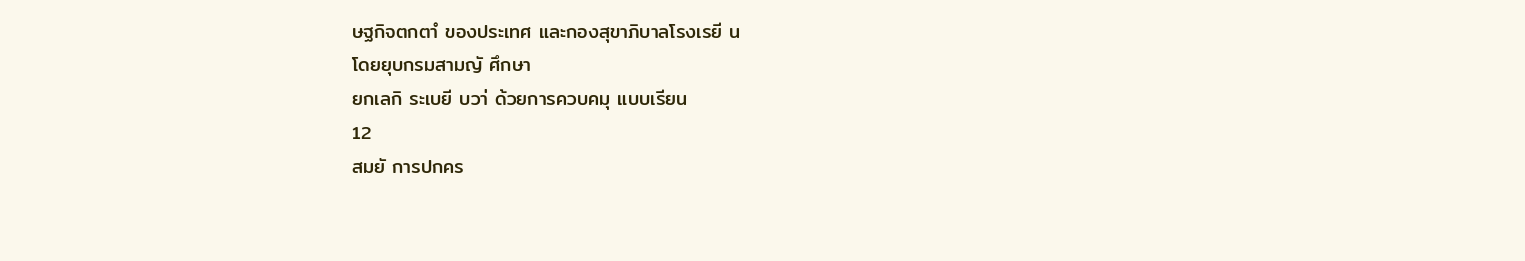ษฐกิจตกตาํ ของประเทศ และกองสุขาภิบาลโรงเรยี น
โดยยุบกรมสามญั ศึกษา
ยกเลกิ ระเบยี บวา่ ด้วยการควบคมุ แบบเรียน
12
สมยั การปกคร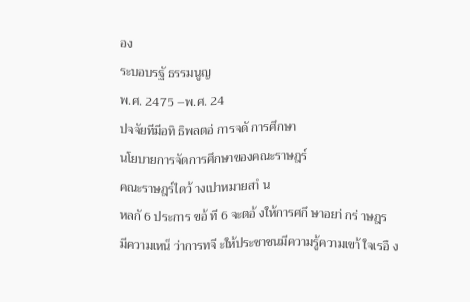อง
ระบอบรฐั ธรรมนูญ
พ.ศ. 2475 –พ.ศ. 24
ปจจัยทีมีอทิ ธิพลตอ่ การจดั การศึกษา
นโยบายการจัดการศึกษาของคณะราษฎร์
คณะราษฎร์ไดว้ างเปาหมายสาํ น
หลกั 6 ประการ ขอ้ ที 6 จะตอ้ งให้การศกึ ษาอยา่ กร่ าษฎร
มีความเหน็ ว่าการทจี ะให้ประชาชนมีความรู้ความเขา้ ใจเรอื ง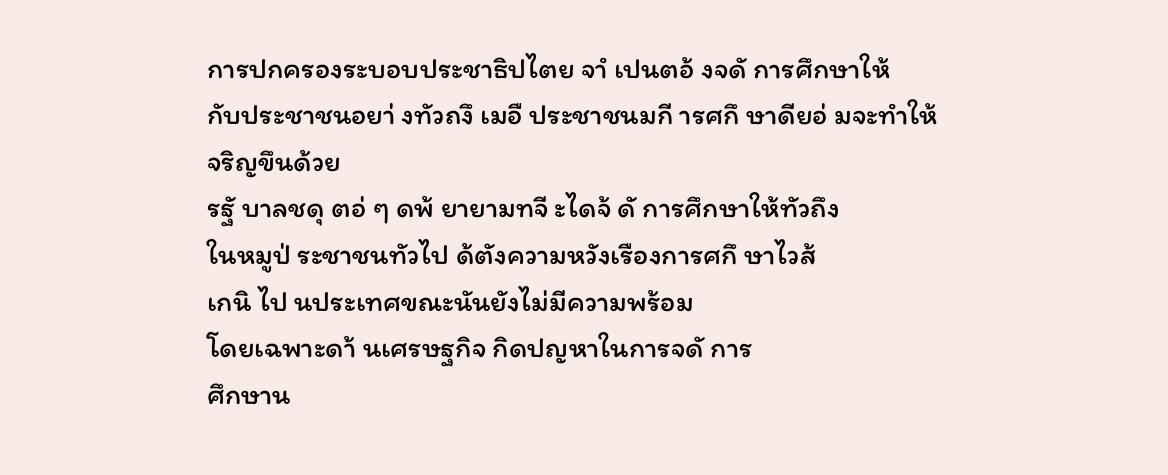การปกครองระบอบประชาธิปไตย จาํ เปนตอ้ งจดั การศึกษาให้
กับประชาชนอยา่ งทัวถงึ เมอื ประชาชนมกี ารศกึ ษาดียอ่ มจะทําให้
จริญขึนด้วย
รฐั บาลชดุ ตอ่ ๆ ดพ้ ยายามทจี ะไดจ้ ดั การศึกษาให้ทัวถึง
ในหมูป่ ระชาชนทัวไป ด้ตังความหวังเรืองการศกึ ษาไวส้
เกนิ ไป นประเทศขณะนันยังไม่มีความพร้อม
โดยเฉพาะดา้ นเศรษฐกิจ กิดปญหาในการจดั การ
ศึกษาน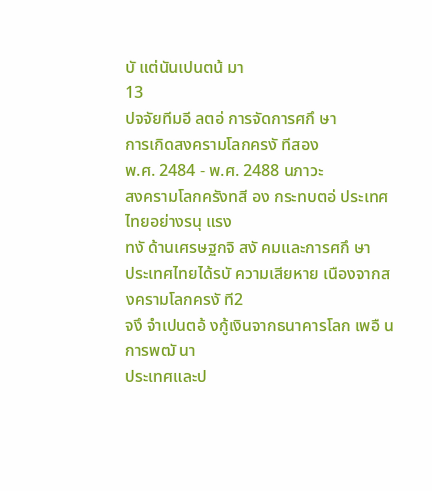บั แต่นันเปนตน้ มา
13
ปจจัยทีมอี ลตอ่ การจัดการศกึ ษา
การเกิดสงครามโลกครงั ทีสอง
พ.ศ. 2484 - พ.ศ. 2488 นภาวะ
สงครามโลกครังทสี อง กระทบตอ่ ประเทศไทยอย่างรนุ แรง
ทงั ด้านเศรษฐกจิ สงั คมและการศกึ ษา
ประเทศไทยได้รบั ความเสียหาย เนืองจากสงครามโลกครงั ที2
จงึ จําเปนตอ้ งกู้เงินจากธนาคารโลก เพอื นการพฒั นา
ประเทศและป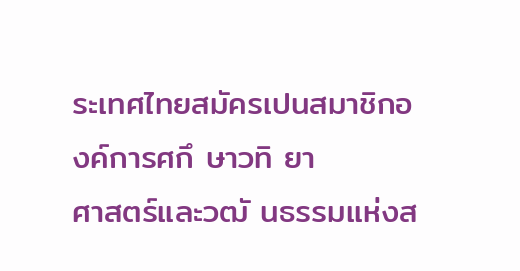ระเทศไทยสมัครเปนสมาชิกองค์การศกึ ษาวทิ ยา
ศาสตร์และวฒั นธรรมแห่งส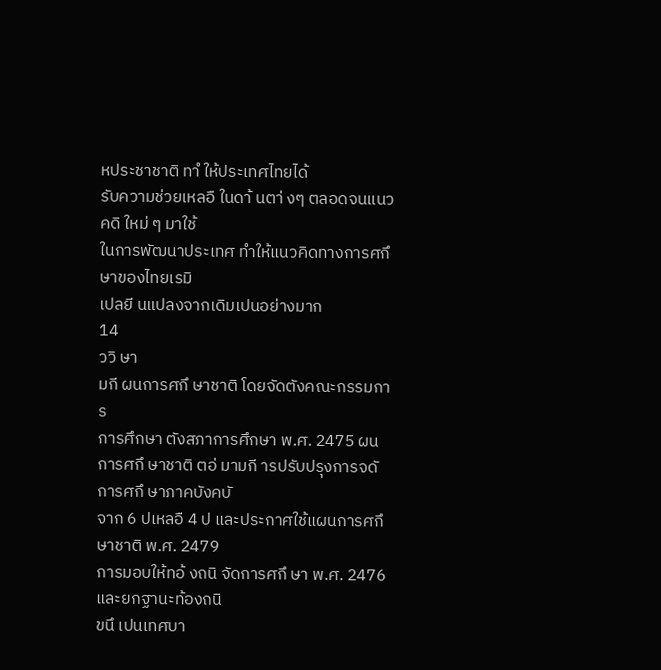หประชาชาติ ทาํ ให้ประเทศไทยได้
รับความช่วยเหลอื ในดา้ นตา่ งๆ ตลอดจนแนวคดิ ใหม่ ๆ มาใช้
ในการพัฒนาประเทศ ทําให้แนวคิดทางการศกึ ษาของไทยเรมิ
เปลยี นแปลงจากเดิมเปนอย่างมาก
14
ววิ ษา
มกี ผนการศกึ ษาชาติ โดยจัดตังคณะกรรมการ
การศึกษา ตังสภาการศึกษา พ.ศ. 2475 ผน
การศกึ ษาชาติ ตอ่ มามกี ารปรับปรุงการจดั การศกึ ษาภาคบังคบั
จาก 6 ปเหลอื 4 ป และประกาศใช้แผนการศกึ ษาชาติ พ.ศ. 2479
การมอบให้ทอ้ งถนิ จัดการศกึ ษา พ.ศ. 2476 และยกฐานะท้องถนิ
ขนึ เปนเทศบา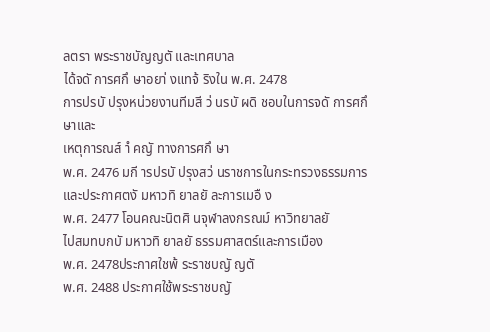ลตรา พระราชบัญญตั และเทศบาล
ได้จดั การศกึ ษาอยา่ งแทจ้ ริงใน พ.ศ. 2478
การปรบั ปรุงหน่วยงานทีมสี ว่ นรบั ผดิ ชอบในการจดั การศกึ ษาและ
เหตุการณส์ าํ คญั ทางการศกึ ษา
พ.ศ. 2476 มกี ารปรบั ปรุงสว่ นราชการในกระทรวงธรรมการ
และประกาศตงั มหาวทิ ยาลยั ละการเมอื ง
พ.ศ. 2477 โอนคณะนิตศิ นจุฬาลงกรณม์ หาวิทยาลยั
ไปสมทบกบั มหาวทิ ยาลยั ธรรมศาสตร์และการเมือง
พ.ศ. 2478ประกาศใชพ้ ระราชบญั ญตั
พ.ศ. 2488 ประกาศใช้พระราชบญั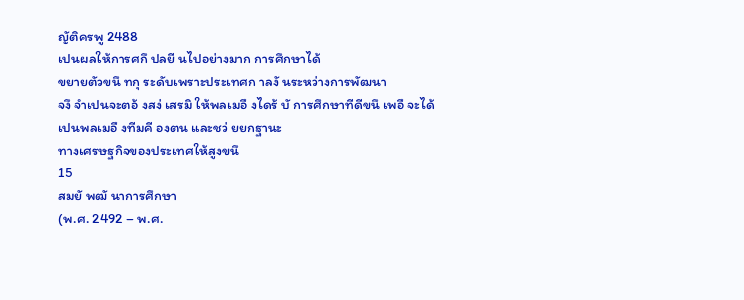ญัติครพู 2488
เปนผลให้การศกึ ปลยี นไปอย่างมาก การศึกษาได้
ขยายตัวขนึ ทกุ ระดับเพราะประเทศก าลงั นระหว่างการพัฒนา
จงึ จําเปนจะตอ้ งสง่ เสรมิ ให้พลเมอื งไดร้ บั การศึกษาทีดีขนึ เพอื จะได้
เปนพลเมอื งทีมคี องตน และชว่ ยยกฐานะ
ทางเศรษฐกิจของประเทศให้สูงขนึ
15
สมยั พฒั นาการศึกษา
(พ.ศ. 2492 – พ.ศ.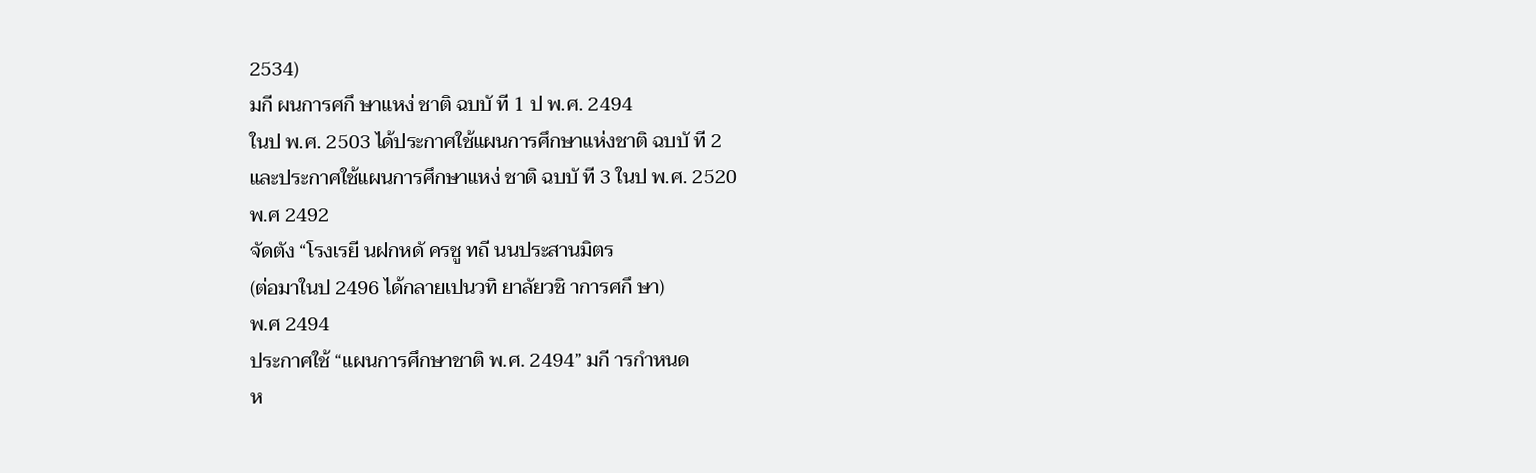2534)
มกี ผนการศกึ ษาแหง่ ชาติ ฉบบั ที 1 ป พ.ศ. 2494
ในป พ.ศ. 2503 ได้ประกาศใช้แผนการศึกษาแห่งชาติ ฉบบั ที 2
และประกาศใช้แผนการศึกษาแหง่ ชาติ ฉบบั ที 3 ในป พ.ศ. 2520
พ.ศ 2492
จัดตัง “โรงเรยี นฝกหดั ครชู ทถี นนประสานมิตร
(ต่อมาในป 2496 ได้กลายเปนวทิ ยาลัยวชิ าการศกึ ษา)
พ.ศ 2494
ประกาศใช้ “แผนการศึกษาชาติ พ.ศ. 2494” มกี ารกําหนด
ห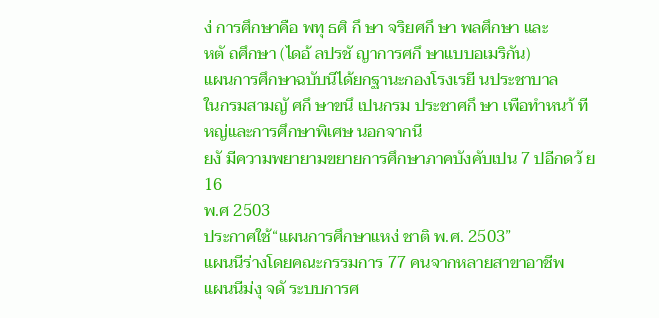ง่ การศึกษาคือ พทุ ธศิ กึ ษา จริยศกึ ษา พลศึกษา และ
หตั ถศึกษา (ไดอ้ ลปรชั ญาการศกึ ษาแบบอเมริกัน)
แผนการศึกษาฉบับนีได้ยกฐานะกองโรงเรยี นประชาบาล
ในกรมสามญั ศกึ ษาขนึ เปนกรม ประชาศกึ ษา เพือทําหนา้ ที
หญ่และการศึกษาพิเศษ นอกจากนี
ยงั มีความพยายามขยายการศึกษาภาคบังคับเปน 7 ปอีกดว้ ย
16
พ.ศ 2503
ประกาศใช้“แผนการศึกษาแหง่ ชาติ พ.ศ. 2503”
แผนนีร่างโดยคณะกรรมการ 77 คนจากหลายสาขาอาชีพ
แผนนีม่งุ จดั ระบบการศ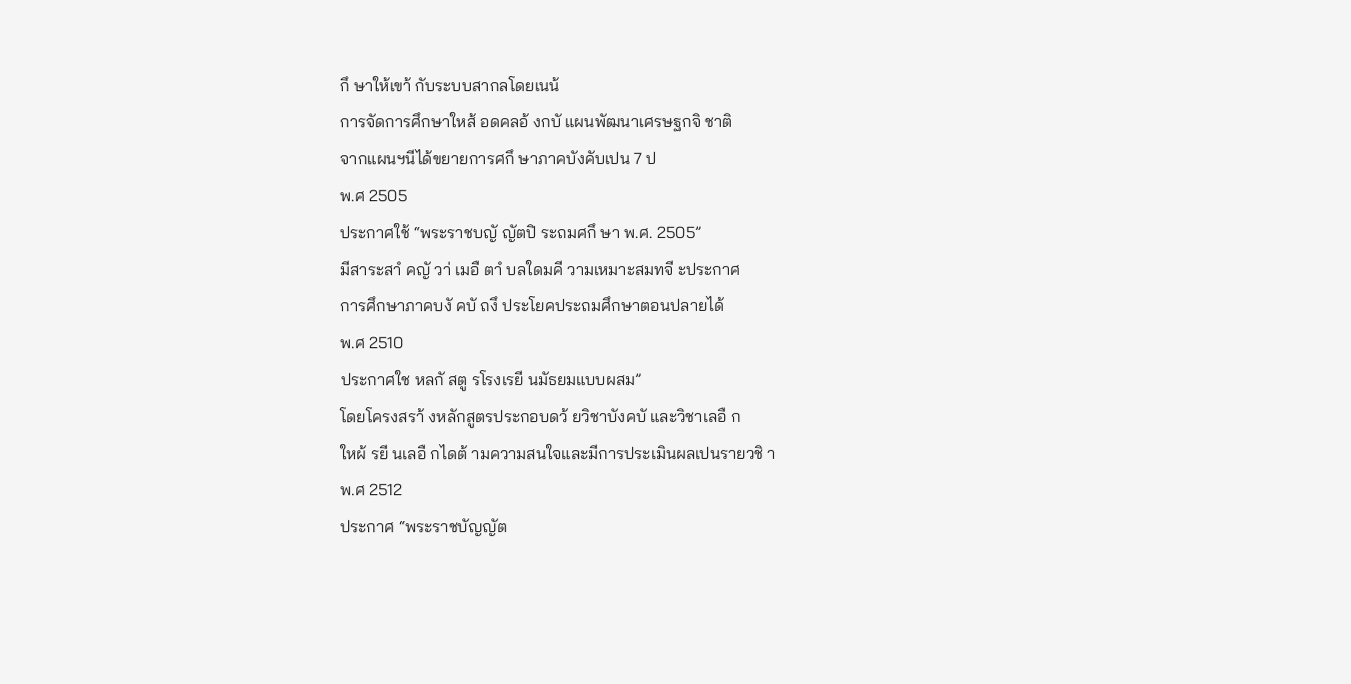กึ ษาให้เขา้ กับระบบสากลโดยเนน้
การจัดการศึกษาใหส้ อดคลอ้ งกบั แผนพัฒนาเศรษฐกจิ ชาติ
จากแผนฯนีได้ขยายการศกึ ษาภาคบังคับเปน 7 ป
พ.ศ 2505
ประกาศใช้ “พระราชบญั ญัตปิ ระถมศกึ ษา พ.ศ. 2505”
มีสาระสาํ คญั วา่ เมอื ตาํ บลใดมคี วามเหมาะสมทจี ะประกาศ
การศึกษาภาคบงั คบั ถงึ ประโยคประถมศึกษาตอนปลายได้
พ.ศ 2510
ประกาศใช หลกั สตู รโรงเรยี นมัธยมแบบผสม”
โดยโครงสรา้ งหลักสูตรประกอบดว้ ยวิชาบังคบั และวิชาเลอื ก
ใหผ้ รยี นเลอื กไดต้ ามความสนใจและมีการประเมินผลเปนรายวชิ า
พ.ศ 2512
ประกาศ “พระราชบัญญัต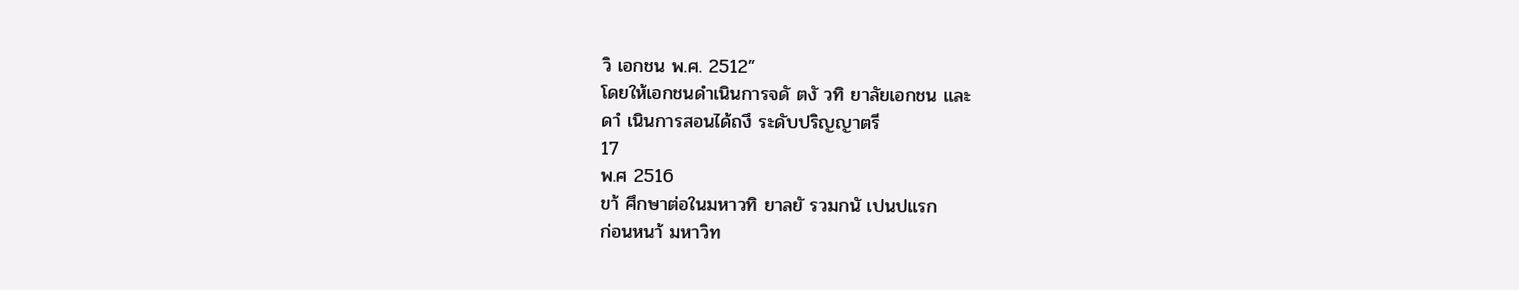วิ เอกชน พ.ศ. 2512”
โดยให้เอกชนดําเนินการจดั ตงั วทิ ยาลัยเอกชน และ
ดาํ เนินการสอนได้ถงึ ระดับปริญญาตรี
17
พ.ศ 2516
ขา้ ศึกษาต่อในมหาวทิ ยาลยั รวมกนั เปนปแรก
ก่อนหนา้ มหาวิท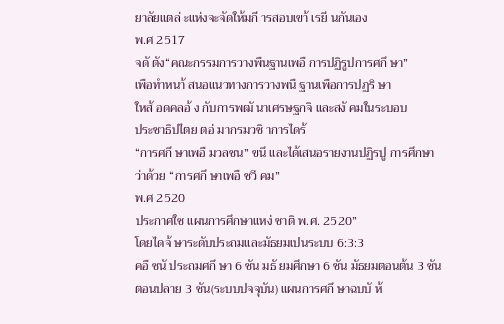ยาลัยแตล่ ะแห่งจะจัดให้มกี ารสอบเขา้ เรยี นกันเอง
พ.ศ 2517
จดั ตัง“คณะกรรมการวางพืนฐานเพอื การปฏิรูปการศกึ ษา”
เพือทําหนา้ สนอแนวทางการวางพนื ฐานเพือการปฏริ ษา
ใหส้ อดคลอ้ ง กับการพฒั นาเศรษฐกจิ และสงั คมในระบอบ
ประชาธิปไตย ตอ่ มากรมวชิ าการไดร้
“การศกึ ษาเพอื มวลชน” ขนึ และได้เสนอรายงานปฏิรปู การศึกษา
ว่าด้วย “การศกึ ษาเพอื ชวี คม”
พ.ศ 2520
ประกาศใช แผนการศึกษาแหง่ ชาติ พ.ศ. 2520”
โดยไดจ้ ษาระดับประถมและมัธยมเปนระบบ 6:3:3
คอื ชนั ประถมศกึ ษา 6 ชัน มธั ยมศึกษา 6 ชัน มัธยมตอนต้น 3 ชัน
ตอนปลาย 3 ชัน(ระบบปจจุบัน) แผนการศกึ ษาฉบบั ห้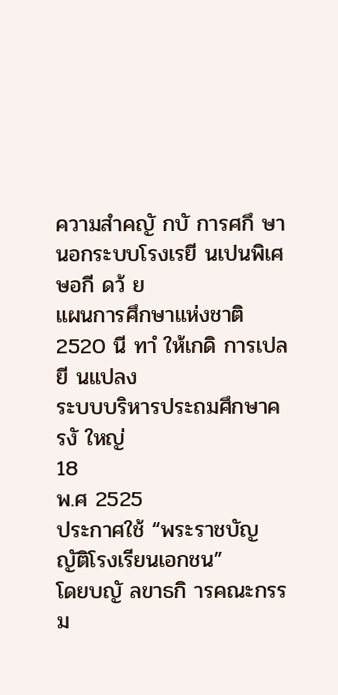ความสําคญั กบั การศกึ ษานอกระบบโรงเรยี นเปนพิเศษอกี ดว้ ย
แผนการศึกษาแห่งชาติ 2520 นี ทาํ ให้เกดิ การเปลยี นแปลง
ระบบบริหารประถมศึกษาครงั ใหญ่
18
พ.ศ 2525
ประกาศใช้ “พระราชบัญญัติโรงเรียนเอกชน”
โดยบญั ลขาธกิ ารคณะกรรม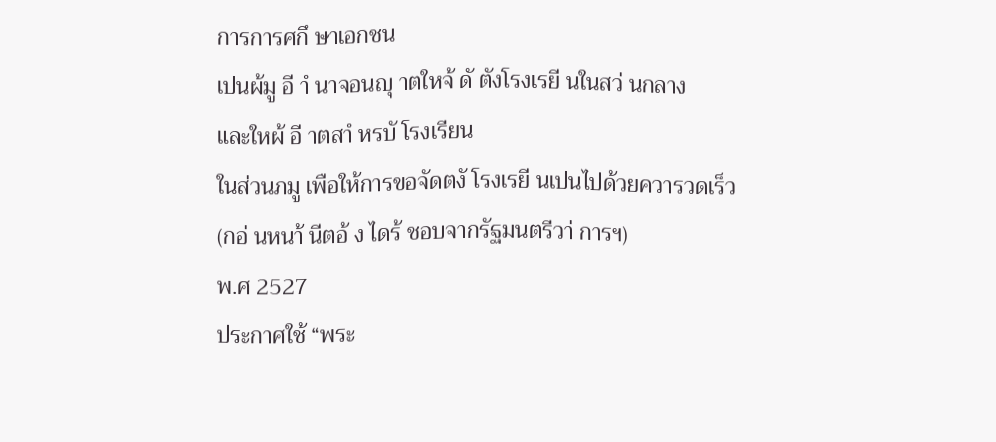การการศกึ ษาเอกชน
เปนผ้มู อี าํ นาจอนญุ าตใหจ้ ดั ตังโรงเรยี นในสว่ นกลาง
และใหผ้ อี าตสาํ หรบั โรงเรียน
ในส่วนภมู เพือให้การขอจัดตงั โรงเรยี นเปนไปด้วยควารวดเร็ว
(กอ่ นหนา้ นีตอ้ ง ไดร้ ชอบจากรัฐมนตรีวา่ การฯ)
พ.ศ 2527
ประกาศใช้ “พระ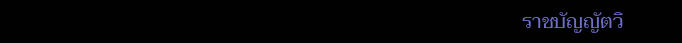ราชบัญญัตวิ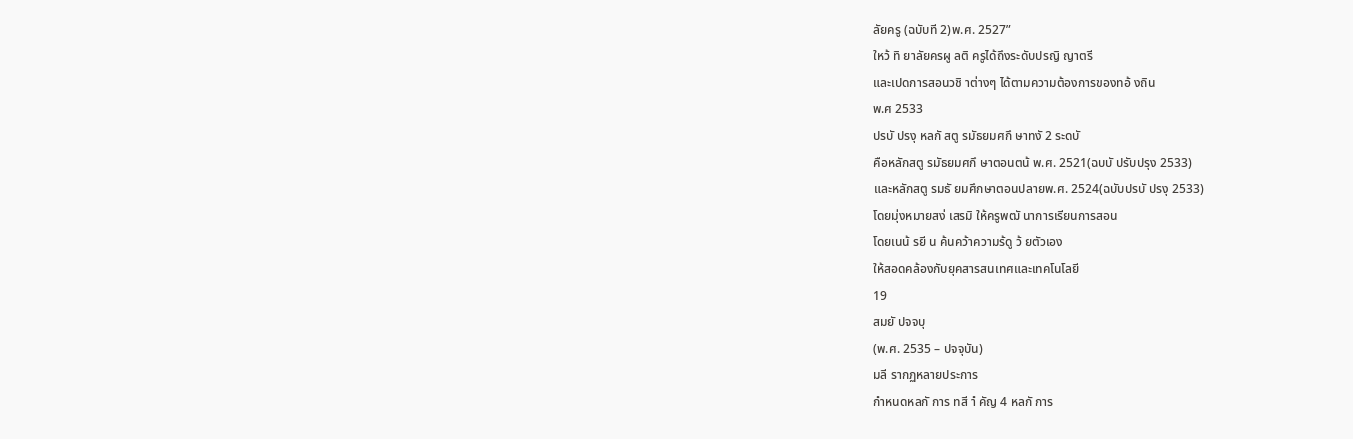ลัยครู (ฉบับที 2)พ.ศ. 2527”
ใหว้ ทิ ยาลัยครผู ลติ ครูได้ถึงระดับปรญิ ญาตรี
และเปดการสอนวชิ าต่างๆ ได้ตามความต้องการของทอ้ งถิน
พ.ศ 2533
ปรบั ปรงุ หลกั สตู รมัธยมศกึ ษาทงั 2 ระดบั
คือหลักสตู รมัธยมศกึ ษาตอนตน้ พ.ศ. 2521(ฉบบั ปรับปรุง 2533)
และหลักสตู รมธั ยมศึกษาตอนปลายพ.ศ. 2524(ฉบับปรบั ปรงุ 2533)
โดยมุ่งหมายสง่ เสรมิ ให้ครูพฒั นาการเรียนการสอน
โดยเนน้ รยี น ค้นคว้าความร้ดู ว้ ยตัวเอง
ให้สอดคล้องกับยุคสารสนเทศและเทคโนโลยี
19
สมยั ปจจบุ
(พ.ศ. 2535 – ปจจุบัน)
มลี รากฏหลายประการ
กําหนดหลกั การ ทสี าํ คัญ 4 หลกั การ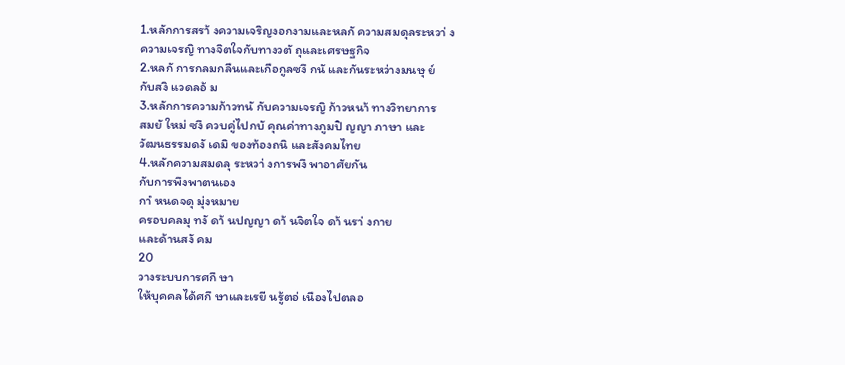1.หลักการสรา้ งความเจริญงอกงามและหลกั ความสมดุลระหวา่ ง
ความเจรญิ ทางจิตใจกับทางวตั ถุและเศรษฐกิจ
2.หลกั การกลมกลืนและเกือกูลซงึ กนั และกันระหว่างมนษุ ย์
กับสงิ แวดลอ้ ม
3.หลักการความก้าวทนั กับความเจรญิ ก้าวหนา้ ทางวิทยาการ
สมยั ใหม่ ซงึ ควบคู่ไปกบั คุณค่าทางภูมปิ ญญา ภาษา และ
วัฒนธรรมดงั เดมิ ของท้องถนิ และสังคมไทย
4.หลักความสมดลุ ระหวา่ งการพงึ พาอาศัยกัน
กับการพึงพาตนเอง
กาํ หนดจดุ มุ่งหมาย
ครอบคลมุ ทงั ดา้ นปญญา ดา้ นจิตใจ ดา้ นรา่ งกาย
และด้านสงั คม
20
วางระบบการศกึ ษา
ให้บุคคลได้ศกึ ษาและเรยี นรู้ตอ่ เนืองไปตลอ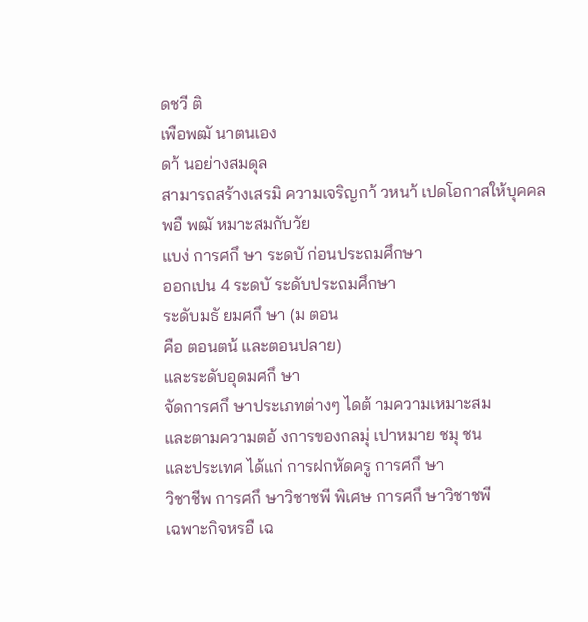ดชวี ติ
เพือพฒั นาตนเอง
ดา้ นอย่างสมดุล
สามารถสร้างเสรมิ ความเจริญกา้ วหนา้ เปดโอกาสให้บุคคล
พอื พฒั หมาะสมกับวัย
แบง่ การศกึ ษา ระดบั ก่อนประถมศึกษา
ออกเปน 4 ระดบั ระดับประถมศึกษา
ระดับมธั ยมศกึ ษา (ม ตอน
คือ ตอนตน้ และตอนปลาย)
และระดับอุดมศกึ ษา
จัดการศกึ ษาประเภทต่างๆ ไดต้ ามความเหมาะสม
และตามความตอ้ งการของกลมุ่ เปาหมาย ชมุ ชน
และประเทศ ได้แก่ การฝกหัดครู การศกึ ษา
วิชาชีพ การศกึ ษาวิชาชพี พิเศษ การศกึ ษาวิชาชพี
เฉพาะกิจหรอื เฉ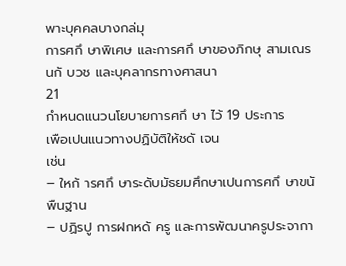พาะบุคคลบางกล่มุ
การศกึ ษาพิเศษ และการศกึ ษาของภิกษุ สามเณร
นกั บวช และบุคลากรทางศาสนา
21
กําหนดแนวนโยบายการศกึ ษา ไว้ 19 ประการ
เพือเปนแนวทางปฏิบัติให้ชดั เจน
เช่น
– ใหก้ ารศกึ ษาระดับมัธยมศึกษาเปนการศกึ ษาขนั พืนฐาน
– ปฏิรปู การฝกหดั ครู และการพัฒนาครูประจากา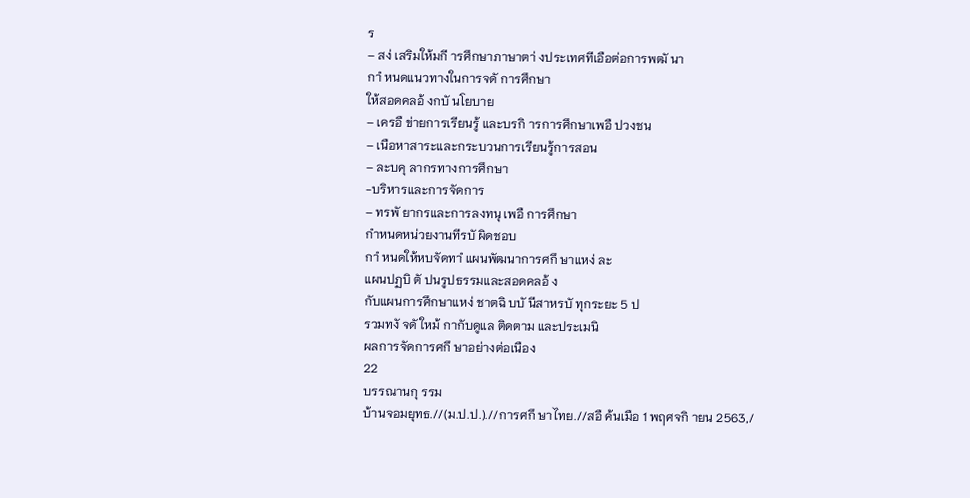ร
– สง่ เสริมให้มกี ารศึกษาภาษาตา่ งประเทศทีเอือต่อการพฒั นา
กาํ หนดแนวทางในการจดั การศึกษา
ให้สอดคลอ้ งกบั นโยบาย
– เครอื ข่ายการเรียนรู้ และบรกิ ารการศึกษาเพอื ปวงชน
– เนือหาสาระและกระบวนการเรียนรู้การสอน
– ละบคุ ลากรทางการศึกษา
-บริหารและการจัดการ
– ทรพั ยากรและการลงทนุ เพอื การศึกษา
กําหนดหน่วยงานทีรบั ผิดชอบ
กาํ หนดให้หบจัดทาํ แผนพัฒนาการศกึ ษาแหง่ ละ
แผนปฏบิ ตั ปนรูปธรรมและสอดคลอ้ ง
กับแผนการศึกษาแหง่ ชาตฉิ บบั นีสาหรบั ทุกระยะ 5 ป
รวมทงั จดั ใหม้ กากับดูแล ติดตาม และประเมนิ
ผลการจัดการศกึ ษาอย่างต่อเนือง
22
บรรณานกุ รรม
บ้านจอมยุทธ.//(ม.ป.ป.).//การศกึ ษาไทย.//สอื ค้นเมือ 1 พฤศจกิ ายน 2563,/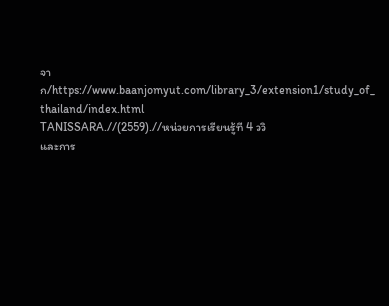จาก/https://www.baanjomyut.com/library_3/extension1/study_of_
thailand/index.html
TANISSARA.//(2559).//หน่วยการเรียนรู้ที 4 ววิ
และการ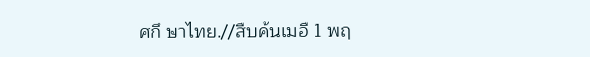ศกึ ษาไทย.//สืบค้นเมอื 1 พฤ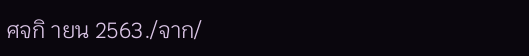ศจกิ ายน 2563./จาก/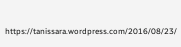https://tanissara.wordpress.com/2016/08/23/